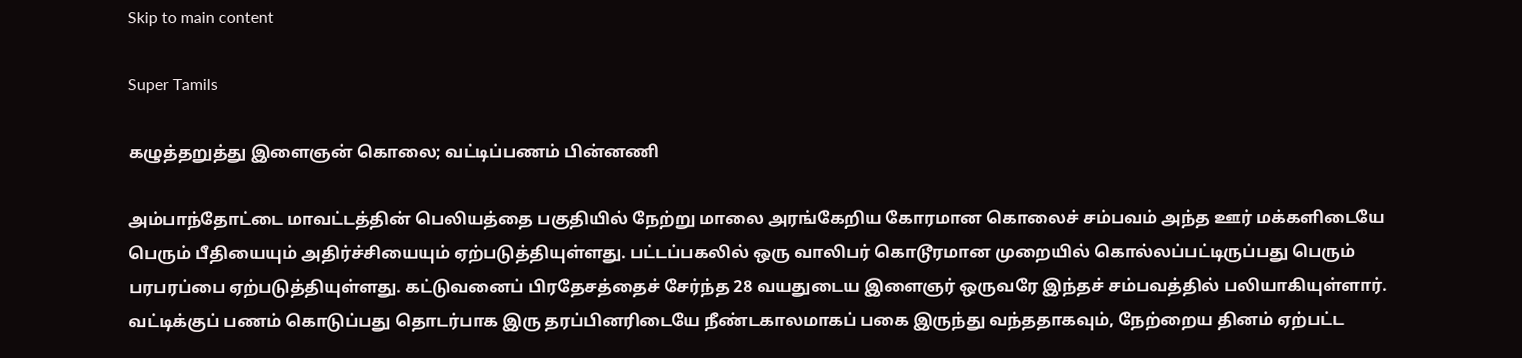Skip to main content

Super Tamils

கழுத்தறுத்து இளைஞன் கொலை; வட்டிப்பணம் பின்னணி

அம்பாந்தோட்டை மாவட்டத்தின் பெலியத்தை பகுதியில் நேற்று மாலை அரங்கேறிய கோரமான கொலைச் சம்பவம் அந்த ஊர் மக்களிடையே பெரும் பீதியையும் அதிர்ச்சியையும் ஏற்படுத்தியுள்ளது. பட்டப்பகலில் ஒரு வாலிபர் கொடூரமான முறையில் கொல்லப்பட்டிருப்பது பெரும் பரபரப்பை ஏற்படுத்தியுள்ளது. கட்டுவனைப் பிரதேசத்தைச் சேர்ந்த 28 வயதுடைய இளைஞர் ஒருவரே இந்தச் சம்பவத்தில் பலியாகியுள்ளார். வட்டிக்குப் பணம் கொடுப்பது தொடர்பாக இரு தரப்பினரிடையே நீண்டகாலமாகப் பகை இருந்து வந்ததாகவும், நேற்றைய தினம் ஏற்பட்ட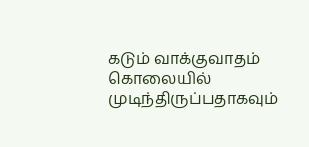கடும் வாக்குவாதம் கொலையில் முடிந்திருப்பதாகவும்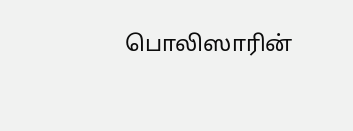பொலிஸாரின்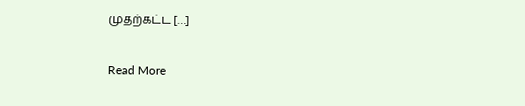முதற்கட்ட […]

Read More